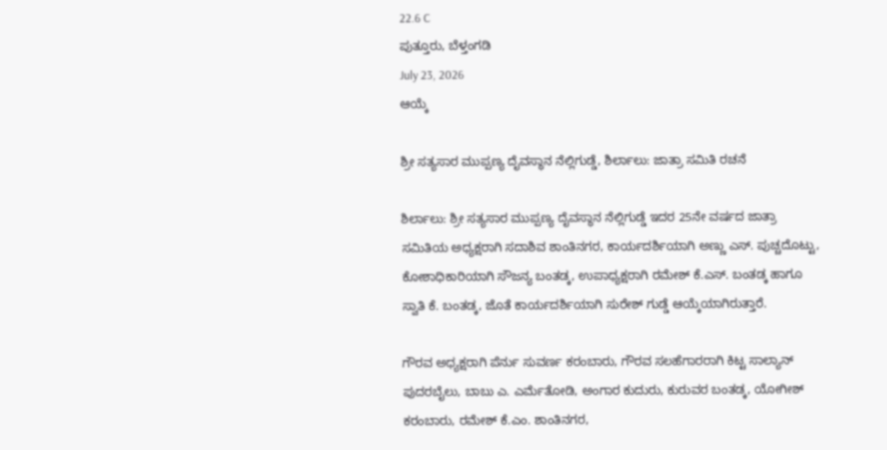22.6 C
ಪುತ್ತೂರು, ಬೆಳ್ತಂಗಡಿ
July 23, 2026
ಆಯ್ಕೆ

ಶ್ರೀ ಸತ್ಯಸಾರ ಮುಪ್ಪಣ್ಯ ದೈವಸ್ಥಾನ ನೆಲ್ಲಿಗುಡ್ಡೆ, ಶಿರ್ಲಾಲು: ಜಾತ್ರಾ ಸಮಿತಿ ರಚನೆ

ಶಿರ್ಲಾಲು: ಶ್ರೀ ಸತ್ಯಸಾರ ಮುಪ್ಪಣ್ಯ ದೈವಸ್ಥಾನ ನೆಲ್ಲಿಗುಡ್ಡೆ ಇದರ 25ನೇ ವರ್ಷದ ಜಾತ್ರಾ ಸಮಿತಿಯ ಅಧ್ಯಕ್ಷರಾಗಿ ಸದಾಶಿವ ಶಾಂತಿನಗರ, ಕಾರ್ಯದರ್ಶಿಯಾಗಿ ಅಣ್ಣು ಎಸ್. ಪುಚ್ಚದೊಟ್ಟು, ಕೋಶಾಧಿಕಾರಿಯಾಗಿ ಸೌಜನ್ಯ ಬಂತಡ್ಕ, ಉಪಾಧ್ಯಕ್ಷರಾಗಿ ರಮೇಶ್ ಕೆ.ಎಸ್. ಬಂತಡ್ಕ ಹಾಗೂ ಸ್ವಾತಿ ಕೆ. ಬಂತಡ್ಕ, ಜೊತೆ ಕಾರ್ಯದರ್ಶಿಯಾಗಿ ಸುರೇಶ್ ಗುಡ್ಡೆ ಆಯ್ಕೆಯಾಗಿರುತ್ತಾರೆ.

ಗೌರವ ಅಧ್ಯಕ್ಷರಾಗಿ ಪೆರ್ನು ಸುವರ್ಣ ಕರಂಬಾರು, ಗೌರವ ಸಲಹೆಗಾರರಾಗಿ ಕಿಟ್ಟ ಸಾಲ್ಯಾನ್ ಪುದರಬೈಲು, ಬಾಬು ಎ. ಎರ್ಮೆತೋಡಿ, ಅಂಗಾರ ಕುದುರು, ಕುರುವರ ಬಂತಡ್ಕ, ಯೋಗೀಶ್ ಕರಂಬಾರು, ರಮೇಶ್ ಕೆ.ಎಂ. ಶಾಂತಿನಗರ,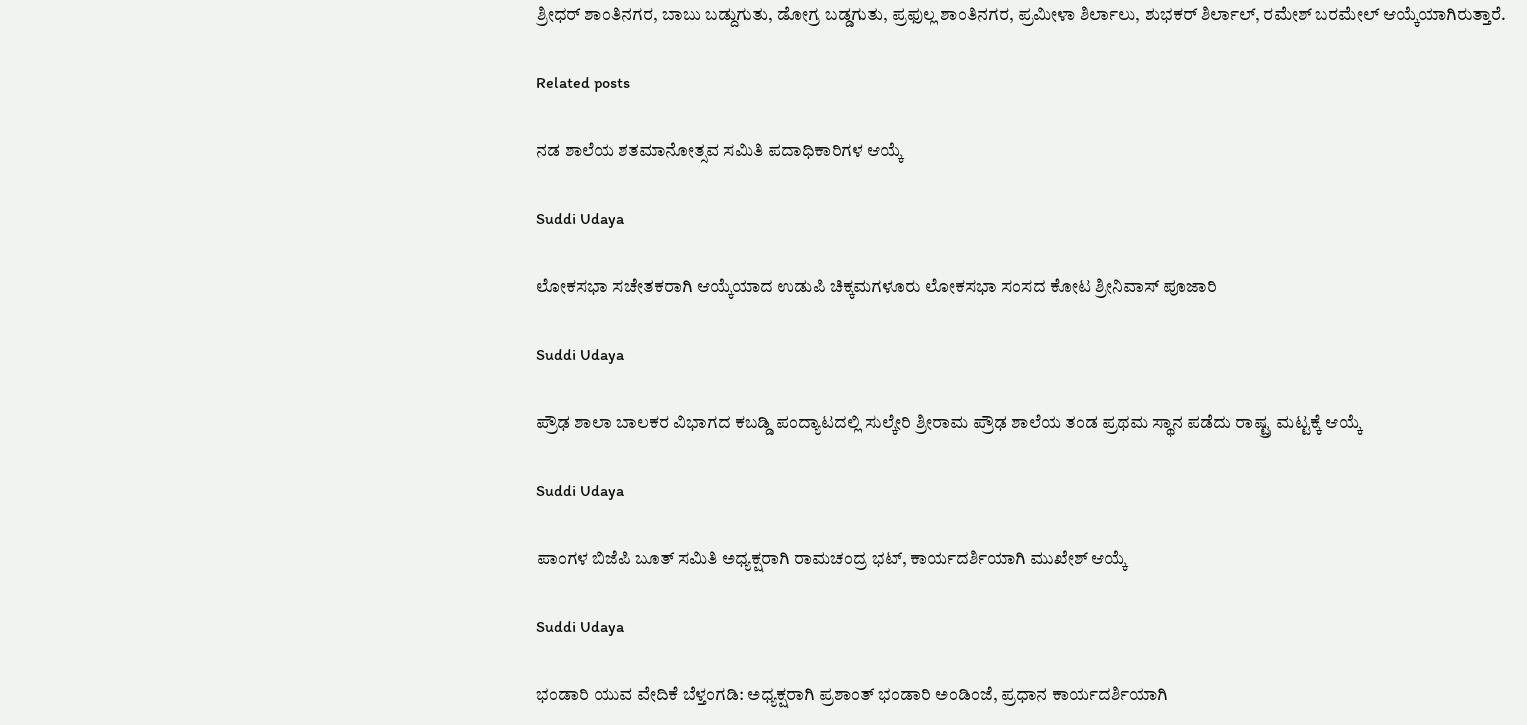ಶ್ರೀಧರ್ ಶಾಂತಿನಗರ, ಬಾಬು ಬಡ್ದುಗುತು, ಡೋಗ್ರ ಬಡ್ಡಗುತು, ಪ್ರಫುಲ್ಲ ಶಾಂತಿನಗರ, ಪ್ರಮೀಳಾ ಶಿರ್ಲಾಲು, ಶುಭಕರ್ ಶಿರ್ಲಾಲ್, ರಮೇಶ್ ಬರಮೇಲ್ ಆಯ್ಕೆಯಾಗಿರುತ್ತಾರೆ.

Related posts

ನಡ ಶಾಲೆಯ ಶತಮಾನೋತ್ಸವ ಸಮಿತಿ ಪದಾಧಿಕಾರಿಗಳ ಆಯ್ಕೆ

Suddi Udaya

ಲೋಕಸಭಾ ಸಚೇತಕರಾಗಿ ಆಯ್ಕೆಯಾದ ಉಡುಪಿ ಚಿಕ್ಕಮಗಳೂರು ಲೋಕಸಭಾ ಸಂಸದ ಕೋಟ ಶ್ರೀನಿವಾಸ್ ಪೂಜಾರಿ

Suddi Udaya

ಪ್ರೌಢ ಶಾಲಾ ಬಾಲಕರ ವಿಭಾಗದ ಕಬಡ್ಡಿ ಪಂದ್ಯಾಟದಲ್ಲಿ ಸುಲ್ಕೇರಿ ಶ್ರೀರಾಮ ಪ್ರೌಢ ಶಾಲೆಯ ತಂಡ ಪ್ರಥಮ ಸ್ಥಾನ ಪಡೆದು ರಾಷ್ಟ್ರ ಮಟ್ಟಕ್ಕೆ ಆಯ್ಕೆ

Suddi Udaya

ಪಾಂಗಳ ಬಿಜೆಪಿ ಬೂತ್ ಸಮಿತಿ ಅಧ್ಯಕ್ಷರಾಗಿ ರಾಮಚಂದ್ರ ಭಟ್, ಕಾರ್ಯದರ್ಶಿಯಾಗಿ ಮುಖೇಶ್ ಆಯ್ಕೆ

Suddi Udaya

ಭಂಡಾರಿ ಯುವ ವೇದಿಕೆ ಬೆಳ್ತಂಗಡಿ: ಅಧ್ಯಕ್ಷರಾಗಿ ಪ್ರಶಾಂತ್ ಭಂಡಾರಿ ಅಂಡಿಂಜೆ, ಪ್ರಧಾನ ಕಾರ್ಯದರ್ಶಿಯಾಗಿ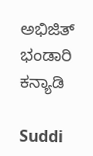ಅಭಿಜಿತ್ ಭಂಡಾರಿ ಕನ್ಯಾಡಿ

Suddi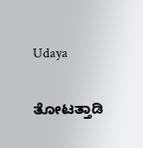Udaya

ತೋಟತ್ತಾಡಿ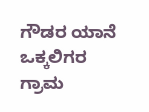ಗೌಡರ ಯಾನೆ ಒಕ್ಕಲಿಗರ ಗ್ರಾಮ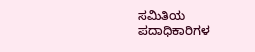ಸಮಿತಿಯ ಪದಾಧಿಕಾರಿಗಳ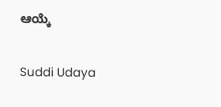ಆಯ್ಕೆ

Suddi Udaya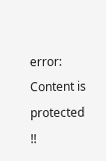error: Content is protected !!